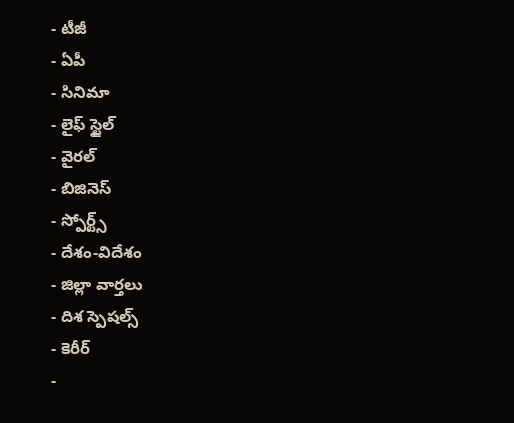- టీజీ
- ఏపీ
- సినిమా
- లైఫ్ స్టైల్
- వైరల్
- బిజినెస్
- స్పోర్ట్స్
- దేశం-విదేశం
- జిల్లా వార్తలు
- దిశ స్పెషల్స్
- కెరీర్
-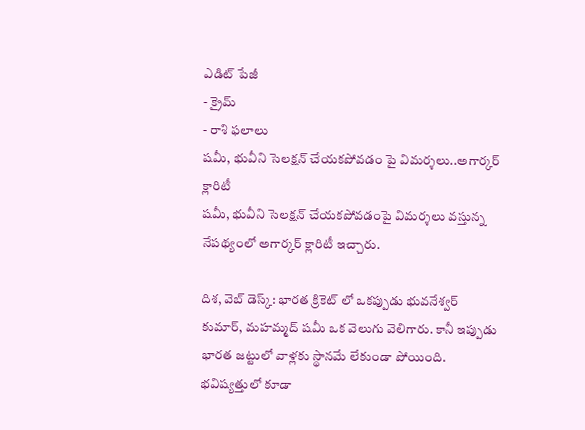ఎడిట్ పేజీ
- క్రైమ్
- రాశి ఫలాలు
షమీ, భువీని సెలక్షన్ చేయకపోవడం పై విమర్శలు..అగార్కర్ క్లారిటీ
షమీ, భువీని సెలక్షన్ చేయకపోవడంపై విమర్శలు వస్తున్న నేపథ్యంలో అగార్కర్ క్లారిటీ ఇచ్చారు.

దిశ, వెబ్ డెస్క్: భారత క్రికెట్ లో ఒకప్పుడు భువనేశ్వర్ కుమార్, మహమ్మద్ షమీ ఒక వెలుగు వెలిగారు. కానీ ఇప్పుడు భారత జట్టులో వాళ్లకు స్థానమే లేకుండా పోయింది. భవిష్యత్తులో కూడా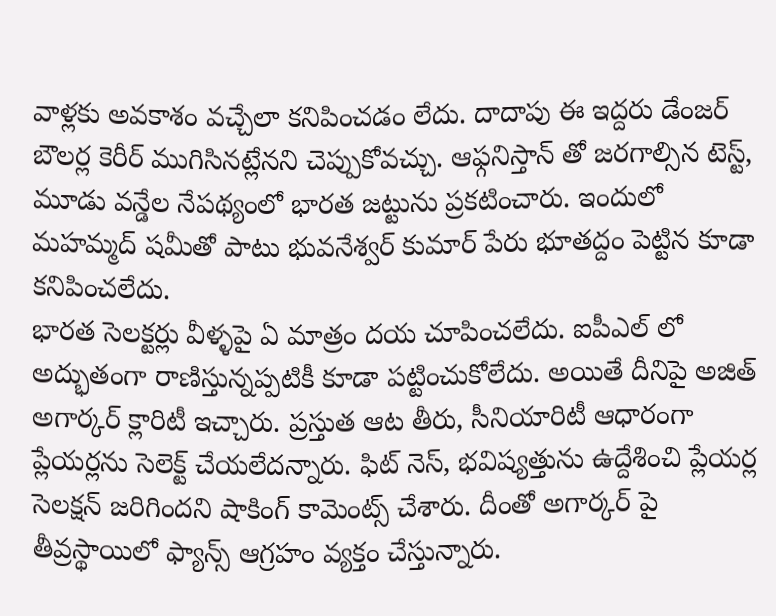వాళ్లకు అవకాశం వచ్చేలా కనిపించడం లేదు. దాదాపు ఈ ఇద్దరు డేంజర్ బౌలర్ల కెరీర్ ముగిసినట్లేనని చెప్పుకోవచ్చు. ఆఫ్గనిస్తాన్ తో జరగాల్సిన టెస్ట్, మూడు వన్డేల నేపథ్యంలో భారత జట్టును ప్రకటించారు. ఇందులో మహమ్మద్ షమీతో పాటు భువనేశ్వర్ కుమార్ పేరు భూతద్దం పెట్టిన కూడా కనిపించలేదు.
భారత సెలక్టర్లు వీళ్ళపై ఏ మాత్రం దయ చూపించలేదు. ఐపీఎల్ లో అద్భుతంగా రాణిస్తున్నప్పటికీ కూడా పట్టించుకోలేదు. అయితే దీనిపై అజిత్ అగార్కర్ క్లారిటీ ఇచ్చారు. ప్రస్తుత ఆట తీరు, సీనియారిటీ ఆధారంగా ప్లేయర్లను సెలెక్ట్ చేయలేదన్నారు. ఫిట్ నెస్, భవిష్యత్తును ఉద్దేశించి ప్లేయర్ల సెలక్షన్ జరిగిందని షాకింగ్ కామెంట్స్ చేశారు. దీంతో అగార్కర్ పై తీవ్రస్థాయిలో ఫ్యాన్స్ ఆగ్రహం వ్యక్తం చేస్తున్నారు.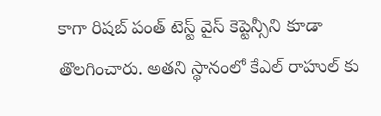కాగా రిషబ్ పంత్ టెస్ట్ వైస్ కెప్టెన్సీని కూడా తొలగించారు. అతని స్థానంలో కేఎల్ రాహుల్ కు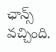ఛాన్స్ వచ్చింది.